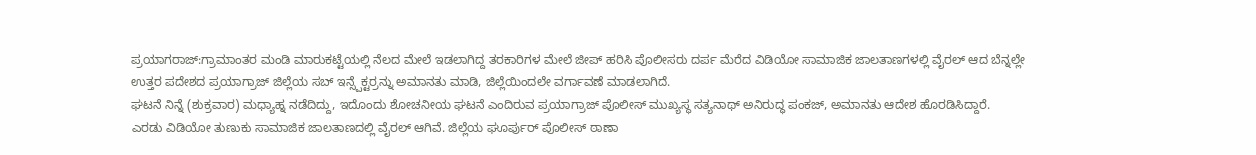ಪ್ರಯಾಗರಾಜ್:ಗ್ರಾಮಾಂತರ ಮಂಡಿ ಮಾರುಕಟ್ಟೆಯಲ್ಲಿ ನೆಲದ ಮೇಲೆ ಇಡಲಾಗಿದ್ದ ತರಕಾರಿಗಳ ಮೇಲೆ ಜೀಪ್ ಹರಿಸಿ ಪೊಲೀಸರು ದರ್ಪ ಮೆರೆದ ವಿಡಿಯೋ ಸಾಮಾಜಿಕ ಜಾಲತಾಣಗಳಲ್ಲಿ ವೈರಲ್ ಆದ ಬೆನ್ನಲ್ಲೇ ಉತ್ತರ ಪದೇಶದ ಪ್ರಯಾಗ್ರಾಜ್ ಜಿಲ್ಲೆಯ ಸಬ್ ಇನ್ಸ್ಪೆಕ್ಟರ್ರನ್ನು ಅಮಾನತು ಮಾಡಿ, ಜಿಲ್ಲೆಯಿಂದಲೇ ವರ್ಗಾವಣೆ ಮಾಡಲಾಗಿದೆ.
ಘಟನೆ ನಿನ್ನೆ (ಶುಕ್ರವಾರ) ಮಧ್ಯಾಹ್ನ ನಡೆದಿದ್ದು, ಇದೊಂದು ಶೋಚನೀಯ ಘಟನೆ ಎಂದಿರುವ ಪ್ರಯಾಗ್ರಾಜ್ ಪೊಲೀಸ್ ಮುಖ್ಯಸ್ಥ ಸತ್ಯನಾಥ್ ಅನಿರುದ್ಧ ಪಂಕಜ್, ಅಮಾನತು ಆದೇಶ ಹೊರಡಿಸಿದ್ದಾರೆ.
ಎರಡು ವಿಡಿಯೋ ತುಣುಕು ಸಾಮಾಜಿಕ ಜಾಲತಾಣದಲ್ಲಿ ವೈರಲ್ ಆಗಿವೆ. ಜಿಲ್ಲೆಯ ಘೂರ್ಪುರ್ ಪೊಲೀಸ್ ಠಾಣಾ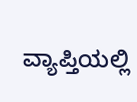ವ್ಯಾಪ್ತಿಯಲ್ಲಿ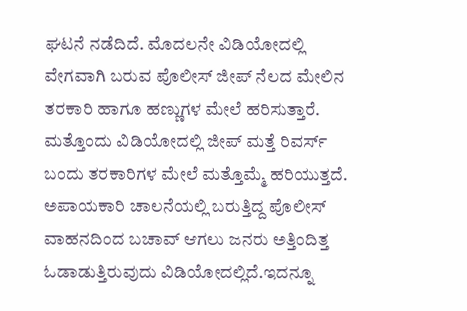ಘಟನೆ ನಡೆದಿದೆ. ಮೊದಲನೇ ವಿಡಿಯೋದಲ್ಲಿ ವೇಗವಾಗಿ ಬರುವ ಪೊಲೀಸ್ ಜೀಪ್ ನೆಲದ ಮೇಲಿನ ತರಕಾರಿ ಹಾಗೂ ಹಣ್ಣುಗಳ ಮೇಲೆ ಹರಿಸುತ್ತಾರೆ. ಮತ್ತೊಂದು ವಿಡಿಯೋದಲ್ಲಿ ಜೀಪ್ ಮತ್ತೆ ರಿವರ್ಸ್ ಬಂದು ತರಕಾರಿಗಳ ಮೇಲೆ ಮತ್ತೊಮ್ಮೆ ಹರಿಯುತ್ತದೆ. ಅಪಾಯಕಾರಿ ಚಾಲನೆಯಲ್ಲಿ ಬರುತ್ತಿದ್ದ ಪೊಲೀಸ್ ವಾಹನದಿಂದ ಬಚಾವ್ ಆಗಲು ಜನರು ಅತ್ತಿಂದಿತ್ತ ಓಡಾಡುತ್ತಿರುವುದು ವಿಡಿಯೋದಲ್ಲಿದೆ.ಇದನ್ನೂ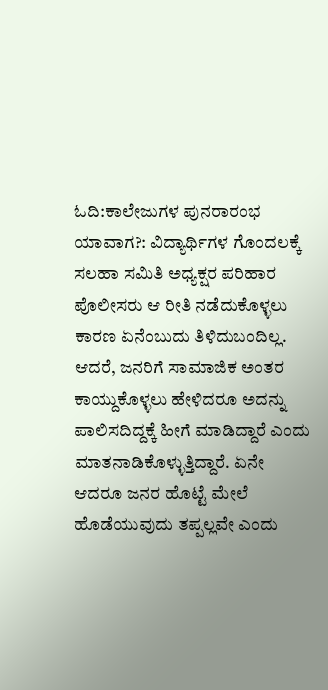ಓದಿ:ಕಾಲೇಜುಗಳ ಪುನರಾರಂಭ ಯಾವಾಗ?: ವಿದ್ಯಾರ್ಥಿಗಳ ಗೊಂದಲಕ್ಕೆ ಸಲಹಾ ಸಮಿತಿ ಅಧ್ಯಕ್ಷರ ಪರಿಹಾರ
ಪೊಲೀಸರು ಆ ರೀತಿ ನಡೆದುಕೊಳ್ಳಲು ಕಾರಣ ಏನೆಂಬುದು ತಿಳಿದುಬಂದಿಲ್ಲ. ಆದರೆ, ಜನರಿಗೆ ಸಾಮಾಜಿಕ ಅಂತರ ಕಾಯ್ದುಕೊಳ್ಳಲು ಹೇಳಿದರೂ ಅದನ್ನು ಪಾಲಿಸದಿದ್ದಕ್ಕೆ ಹೀಗೆ ಮಾಡಿದ್ದಾರೆ ಎಂದು ಮಾತನಾಡಿಕೊಳ್ಳುತ್ತಿದ್ದಾರೆ. ಏನೇ ಆದರೂ ಜನರ ಹೊಟ್ಟೆ ಮೇಲೆ ಹೊಡೆಯುವುದು ತಪ್ಪಲ್ಲವೇ ಎಂದು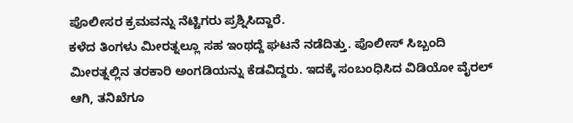ಪೊಲೀಸರ ಕ್ರಮವನ್ನು ನೆಟ್ಟಿಗರು ಪ್ರಶ್ನಿಸಿದ್ದಾರೆ.
ಕಳೆದ ತಿಂಗಳು ಮೀರತ್ನಲ್ಲೂ ಸಹ ಇಂಥದ್ದೆ ಘಟನೆ ನಡೆದಿತ್ತು. ಪೊಲೀಸ್ ಸಿಬ್ಬಂದಿ ಮೀರತ್ನಲ್ಲಿನ ತರಕಾರಿ ಅಂಗಡಿಯನ್ನು ಕೆಡವಿದ್ದರು. ಇದಕ್ಕೆ ಸಂಬಂಧಿಸಿದ ವಿಡಿಯೋ ವೈರಲ್ ಆಗಿ, ತನಿಖೆಗೂ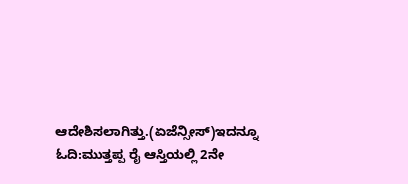ಆದೇಶಿಸಲಾಗಿತ್ತು.(ಏಜೆನ್ಸೀಸ್)ಇದನ್ನೂ ಓದಿ:ಮುತ್ತಪ್ಪ ರೈ ಆಸ್ತಿಯಲ್ಲಿ 2ನೇ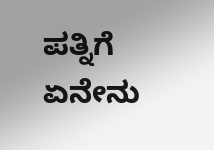ಪತ್ನಿಗೆ ಏನೇನು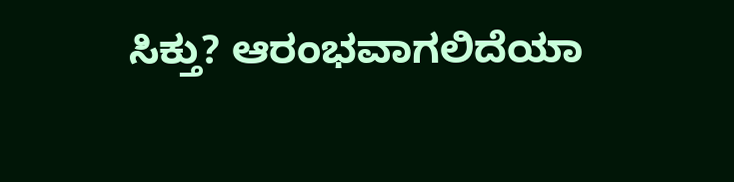ಸಿಕ್ತು? ಆರಂಭವಾಗಲಿದೆಯಾ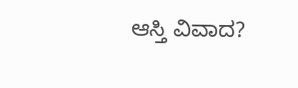ಆಸ್ತಿ ವಿವಾದ?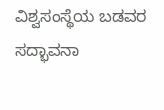ವಿಶ್ವಸಂಸ್ಥೆಯ ಬಡವರ ಸದ್ಭಾವನಾ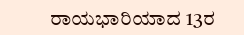ರಾಯಭಾರಿಯಾದ 13ರ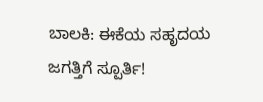ಬಾಲಕಿ: ಈಕೆಯ ಸಹೃದಯ ಜಗತ್ತಿಗೆ ಸ್ಪೂರ್ತಿ!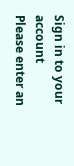Sign in to your account
Please enter an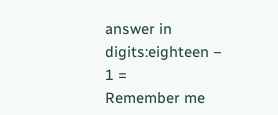answer in digits:eighteen − 1 =
Remember me